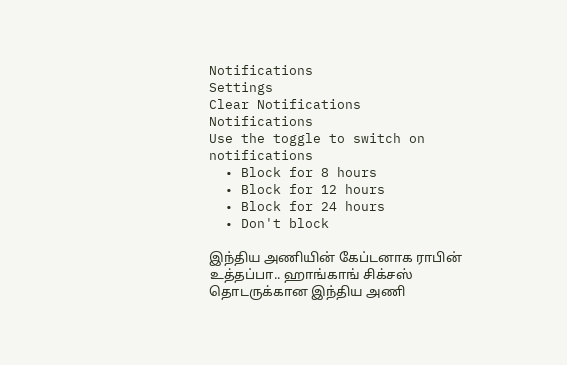Notifications
Settings
Clear Notifications
Notifications
Use the toggle to switch on notifications
  • Block for 8 hours
  • Block for 12 hours
  • Block for 24 hours
  • Don't block

இந்திய அணியின் கேப்டனாக ராபின் உத்தப்பா.. ஹாங்காங் சிக்சஸ் தொடருக்கான இந்திய அணி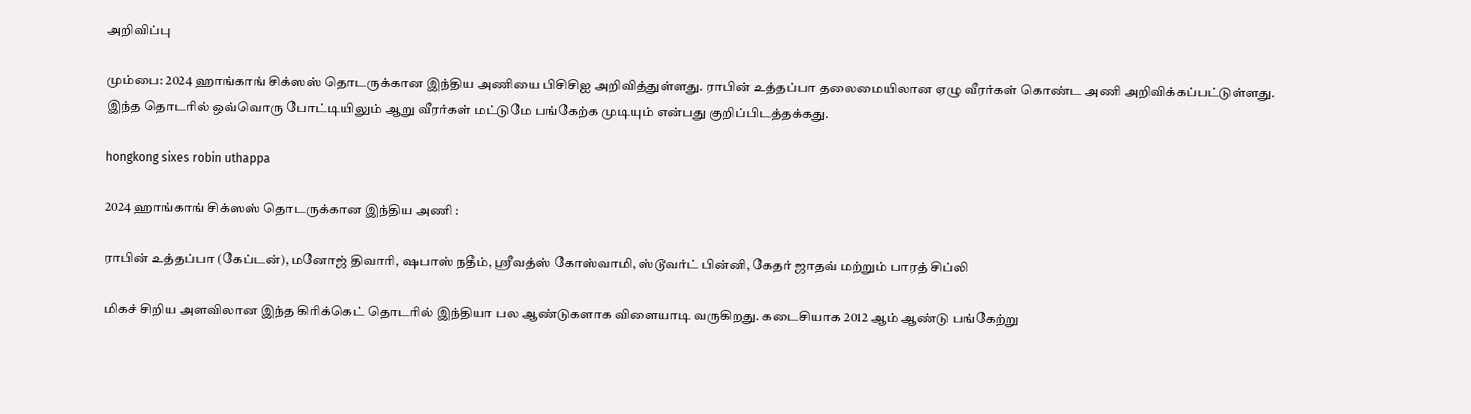அறிவிப்பு

மும்பை: 2024 ஹாங்காங் சிக்ஸஸ் தொடருக்கான இந்திய அணியை பிசிசிஐ அறிவித்துள்ளது. ராபின் உத்தப்பா தலைமையிலான ஏழு வீரர்கள் கொண்ட அணி அறிவிக்கப்பட்டுள்ளது. இந்த தொடரில் ஒவ்வொரு போட்டியிலும் ஆறு வீரர்கள் மட்டுமே பங்கேற்க முடியும் என்பது குறிப்பிடத்தக்கது.

hongkong sixes robin uthappa

2024 ஹாங்காங் சிக்ஸஸ் தொடருக்கான இந்திய அணி :

ராபின் உத்தப்பா (கேப்டன்), மனோஜ் திவாரி, ஷபாஸ் நதீம், ஸ்ரீவத்ஸ் கோஸ்வாமி, ஸ்டூவர்ட் பின்னி, கேதர் ஜாதவ் மற்றும் பாரத் சிப்லி

மிகச் சிறிய அளவிலான இந்த கிரிக்கெட் தொடரில் இந்தியா பல ஆண்டுகளாக விளையாடி வருகிறது. கடைசியாக 2012 ஆம் ஆண்டு பங்கேற்று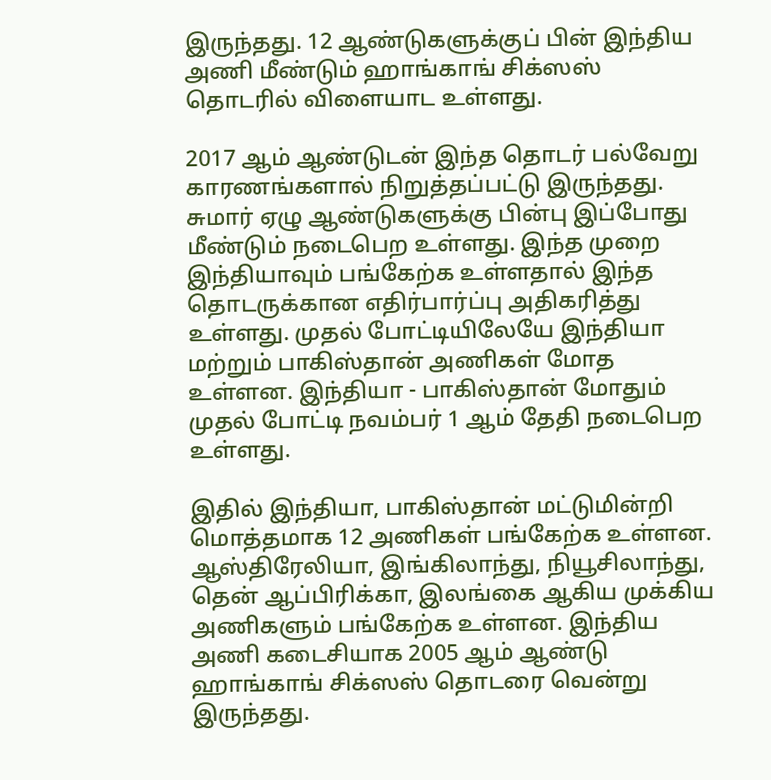இருந்தது. 12 ஆண்டுகளுக்குப் பின் இந்திய அணி மீண்டும் ஹாங்காங் சிக்ஸஸ் தொடரில் விளையாட உள்ளது.

2017 ஆம் ஆண்டுடன் இந்த தொடர் பல்வேறு காரணங்களால் நிறுத்தப்பட்டு இருந்தது. சுமார் ஏழு ஆண்டுகளுக்கு பின்பு இப்போது மீண்டும் நடைபெற உள்ளது. இந்த முறை இந்தியாவும் பங்கேற்க உள்ளதால் இந்த தொடருக்கான எதிர்பார்ப்பு அதிகரித்து உள்ளது. முதல் போட்டியிலேயே இந்தியா மற்றும் பாகிஸ்தான் அணிகள் மோத உள்ளன. இந்தியா - பாகிஸ்தான் மோதும் முதல் போட்டி நவம்பர் 1 ஆம் தேதி நடைபெற உள்ளது.

இதில் இந்தியா, பாகிஸ்தான் மட்டுமின்றி மொத்தமாக 12 அணிகள் பங்கேற்க உள்ளன. ஆஸ்திரேலியா, இங்கிலாந்து, நியூசிலாந்து, தென் ஆப்பிரிக்கா, இலங்கை ஆகிய முக்கிய அணிகளும் பங்கேற்க உள்ளன. இந்திய அணி கடைசியாக 2005 ஆம் ஆண்டு ஹாங்காங் சிக்ஸஸ் தொடரை வென்று இருந்தது.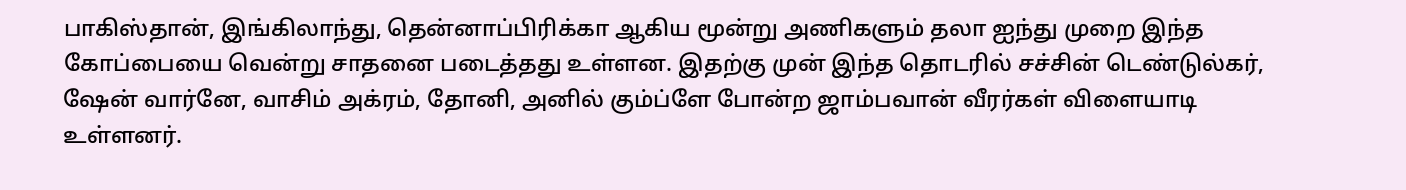பாகிஸ்தான், இங்கிலாந்து, தென்னாப்பிரிக்கா ஆகிய மூன்று அணிகளும் தலா ஐந்து முறை இந்த கோப்பையை வென்று சாதனை படைத்தது உள்ளன. இதற்கு முன் இந்த தொடரில் சச்சின் டெண்டுல்கர், ஷேன் வார்னே, வாசிம் அக்ரம், தோனி, அனில் கும்ப்ளே போன்ற ஜாம்பவான் வீரர்கள் விளையாடி உள்ளனர்.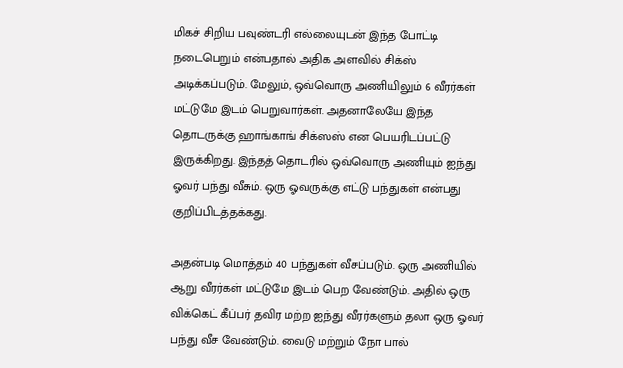மிகச் சிறிய பவுண்டரி எல்லையுடன் இந்த போட்டி நடைபெறும் என்பதால் அதிக அளவில் சிக்ஸ் அடிக்கப்படும். மேலும், ஒவ்வொரு அணியிலும் 6 வீரர்கள் மட்டுமே இடம் பெறுவார்கள். அதனாலேயே இந்த தொடருக்கு ஹாங்காங் சிக்ஸஸ் என பெயரிடப்பட்டு இருக்கிறது. இந்தத் தொடரில் ஒவ்வொரு அணியும் ஐந்து ஓவர் பந்து வீசும். ஒரு ஓவருக்கு எட்டு பந்துகள் என்பது குறிப்பிடத்தக்கது.

அதன்படி மொத்தம் 40 பந்துகள் வீசப்படும். ஒரு அணியில் ஆறு வீரர்கள் மட்டுமே இடம் பெற வேண்டும். அதில் ஒரு விக்கெட் கீப்பர் தவிர மற்ற ஐந்து வீரர்களும் தலா ஒரு ஓவர் பந்து வீச வேண்டும். வைடு மற்றும் நோ பால்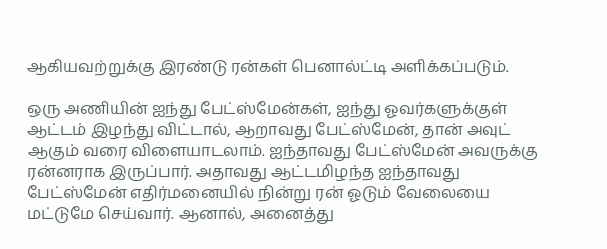ஆகியவற்றுக்கு இரண்டு ரன்கள் பெனால்ட்டி அளிக்கப்படும்.

ஒரு அணியின் ஐந்து பேட்ஸ்மேன்கள், ஐந்து ஓவர்களுக்குள் ஆட்டம் இழந்து விட்டால், ஆறாவது பேட்ஸ்மேன், தான் அவுட் ஆகும் வரை விளையாடலாம். ஐந்தாவது பேட்ஸ்மேன் அவருக்கு ரன்னராக இருப்பார். அதாவது ஆட்டமிழந்த ஐந்தாவது பேட்ஸ்மேன் எதிர்மனையில் நின்று ரன் ஓடும் வேலையை மட்டுமே செய்வார். ஆனால், அனைத்து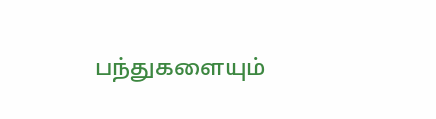பந்துகளையும்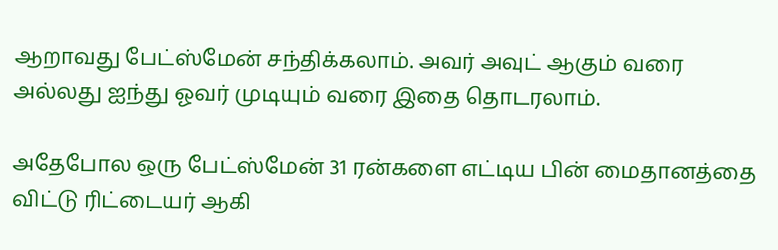ஆறாவது பேட்ஸ்மேன் சந்திக்கலாம். அவர் அவுட் ஆகும் வரை அல்லது ஐந்து ஓவர் முடியும் வரை இதை தொடரலாம்.

அதேபோல ஒரு பேட்ஸ்மேன் 31 ரன்களை எட்டிய பின் மைதானத்தை விட்டு ரிட்டையர் ஆகி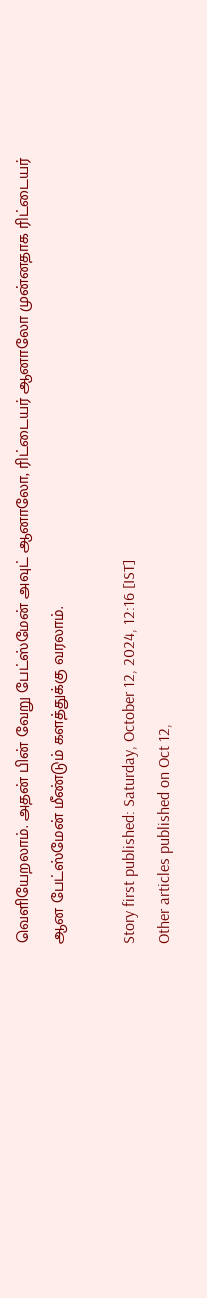வெளியேறலாம். அதன் பின் வேறு பேட்ஸ்மேன் அவுட் ஆனாலோ, ரிட்டையர் ஆனாலோ முன்னதாக ரிட்டையர் ஆன பேட்ஸ்மேன் மீண்டும் களத்துக்கு வரலாம்.

Story first published: Saturday, October 12, 2024, 12:16 [IST]
Other articles published on Oct 12,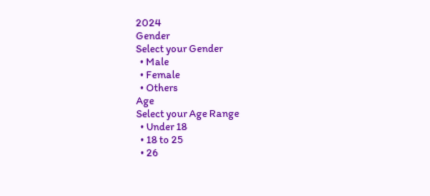2024
Gender
Select your Gender
  • Male
  • Female
  • Others
Age
Select your Age Range
  • Under 18
  • 18 to 25
  • 26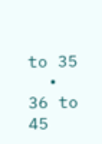to 35
  • 36 to 45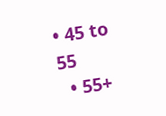• 45 to 55
  • 55+